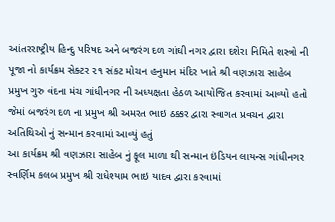આંતરરાષ્ટ્રીય હિન્દુ પરિષદ અને બજરંગ દળ ગાંઘી નગર દ્વારા દશેરા નિમિતે શસ્ત્રો ની પૂજા નો કાર્યક્રમ સેક્ટર ૨૧ સંકટ મોચન હનુમાન મંદિર ખાતે શ્રી વણઝારા સાહેબ પ્રમુખ ગુરુ વંદના મંચ ગાંધીનગર ની અધ્યક્ષતા હેઠળ આયોજિત કરવામાં આવ્યો હતો
જેમાં બજરંગ દળ ના પ્રમુખ શ્રી અમરત ભાઇ ઠક્કર દ્વારા સ્વાગત પ્રવચન દ્વારા અતિથિઓ નું સન્માન કરવામાં આવ્યું હતું
આ કાર્યક્રમ શ્રી વણઝારા સાહેબ નું ફૂલ માળા થી સન્માન ઇંડિયન લાયન્સ ગાંધીનગર સ્વર્ણિમ કલબ પ્રમુખ શ્રી રાધેશ્યામ ભાઇ યાદવ દ્વારા કરવામાં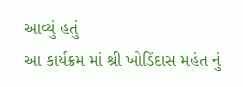આવ્યું હતું
આ કાર્યક્રમ માં શ્રી ખોડિંદાસ મહંત નું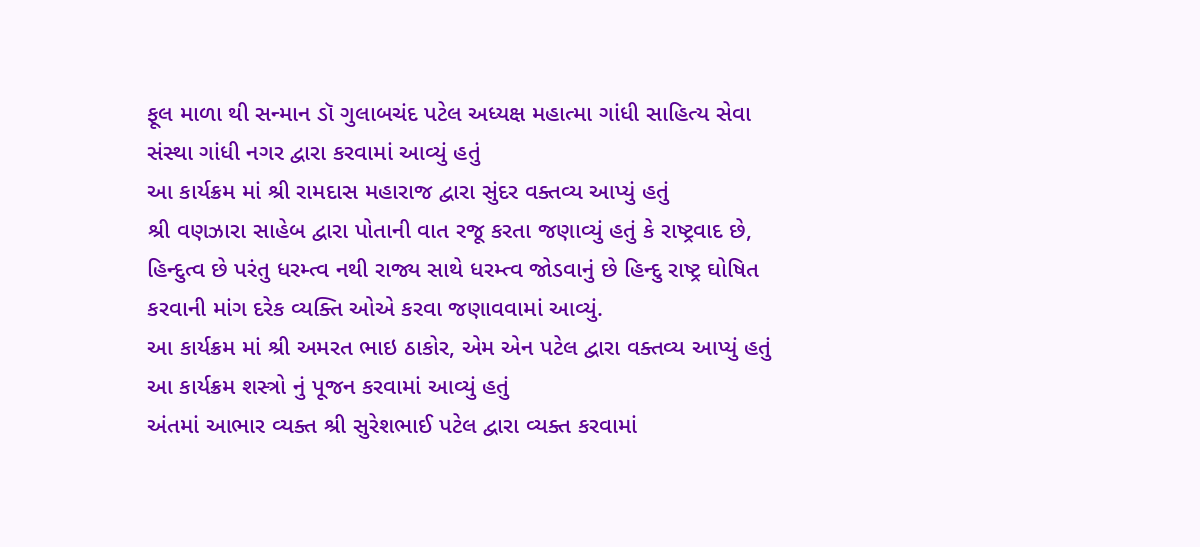ફૂલ માળા થી સન્માન ડૉ ગુલાબચંદ પટેલ અધ્યક્ષ મહાત્મા ગાંધી સાહિત્ય સેવા સંસ્થા ગાંધી નગર દ્વારા કરવામાં આવ્યું હતું
આ કાર્યક્રમ માં શ્રી રામદાસ મહારાજ દ્વારા સુંદર વક્તવ્ય આપ્યું હતું
શ્રી વણઝારા સાહેબ દ્વારા પોતાની વાત રજૂ કરતા જણાવ્યું હતું કે રાષ્ટ્રવાદ છે, હિન્દુત્વ છે પરંતુ ધરમ્ત્વ નથી રાજ્ય સાથે ધરમ્ત્વ જોડવાનું છે હિન્દુ રાષ્ટ્ર ઘોષિત કરવાની માંગ દરેક વ્યક્તિ ઓએ કરવા જણાવવામાં આવ્યું.
આ કાર્યક્રમ માં શ્રી અમરત ભાઇ ઠાકોર, એમ એન પટેલ દ્વારા વક્તવ્ય આપ્યું હતું
આ કાર્યક્રમ શસ્ત્રો નું પૂજન કરવામાં આવ્યું હતું
અંતમાં આભાર વ્યક્ત શ્રી સુરેશભાઈ પટેલ દ્વારા વ્યક્ત કરવામાં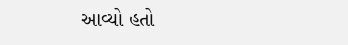આવ્યો હતો